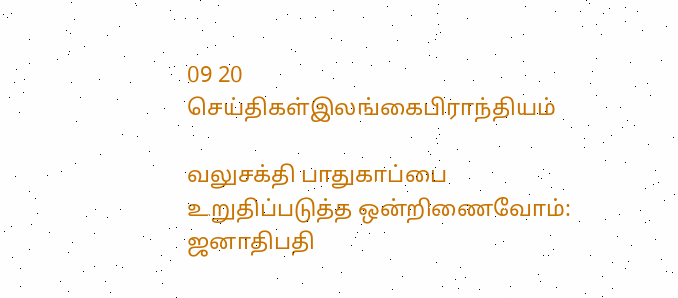09 20
செய்திகள்இலங்கைபிராந்தியம்

வலுசக்தி பாதுகாப்பை உறுதிப்படுத்த ஒன்றிணைவோம்: ஜனாதிபதி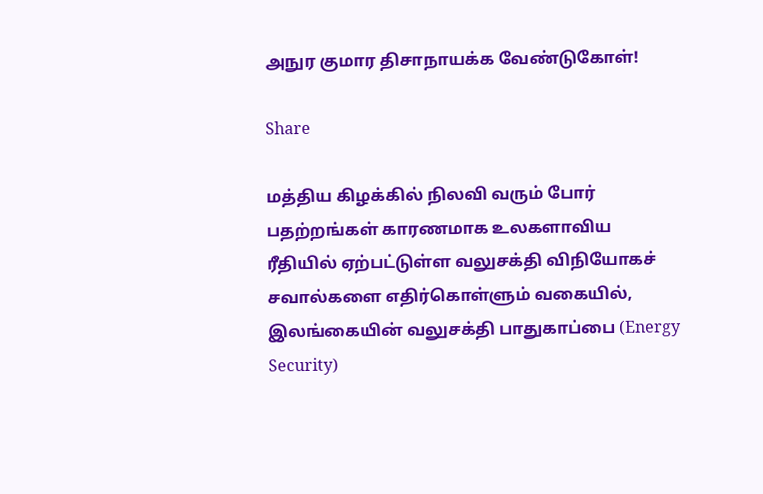அநுர குமார திசாநாயக்க வேண்டுகோள்!

Share

மத்திய கிழக்கில் நிலவி வரும் போர் பதற்றங்கள் காரணமாக உலகளாவிய ரீதியில் ஏற்பட்டுள்ள வலுசக்தி விநியோகச் சவால்களை எதிர்கொள்ளும் வகையில், இலங்கையின் வலுசக்தி பாதுகாப்பை (Energy Security)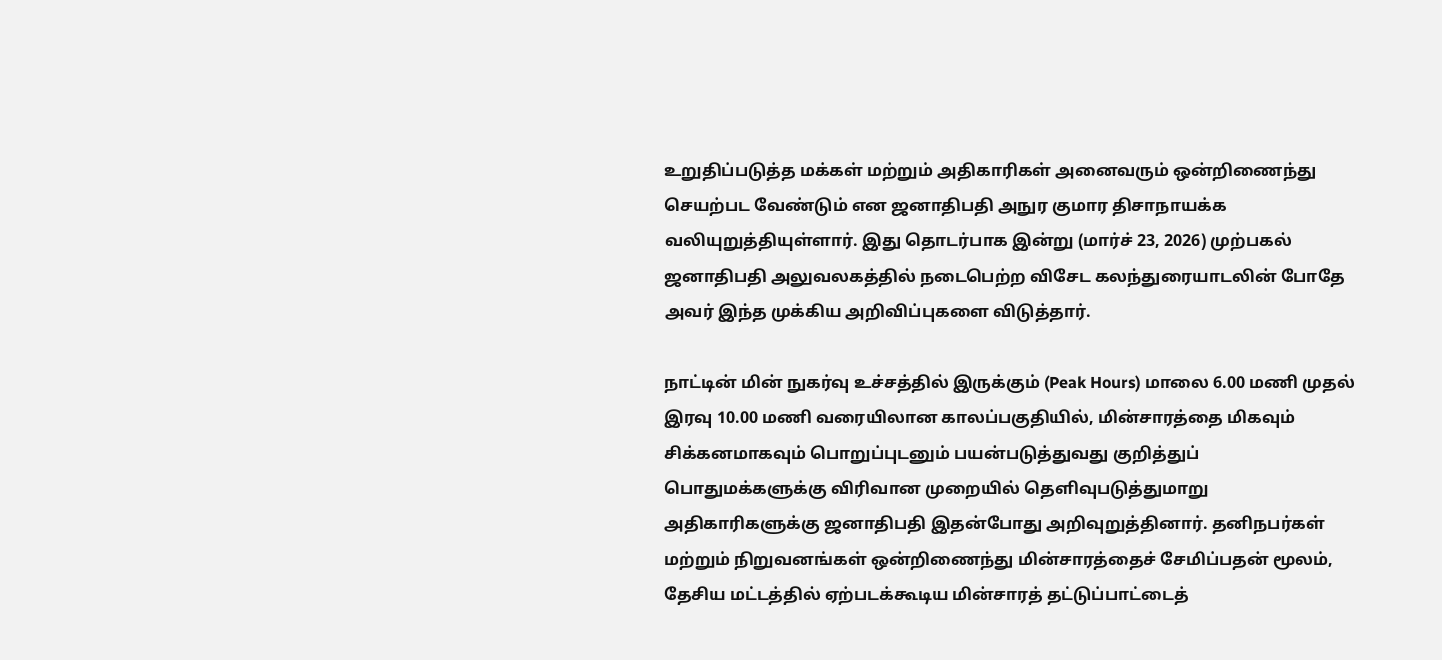உறுதிப்படுத்த மக்கள் மற்றும் அதிகாரிகள் அனைவரும் ஒன்றிணைந்து செயற்பட வேண்டும் என ஜனாதிபதி அநுர குமார திசாநாயக்க வலியுறுத்தியுள்ளார். இது தொடர்பாக இன்று (மார்ச் 23, 2026) முற்பகல் ஜனாதிபதி அலுவலகத்தில் நடைபெற்ற விசேட கலந்துரையாடலின் போதே அவர் இந்த முக்கிய அறிவிப்புகளை விடுத்தார்.

நாட்டின் மின் நுகர்வு உச்சத்தில் இருக்கும் (Peak Hours) மாலை 6.00 மணி முதல் இரவு 10.00 மணி வரையிலான காலப்பகுதியில், மின்சாரத்தை மிகவும் சிக்கனமாகவும் பொறுப்புடனும் பயன்படுத்துவது குறித்துப் பொதுமக்களுக்கு விரிவான முறையில் தெளிவுபடுத்துமாறு அதிகாரிகளுக்கு ஜனாதிபதி இதன்போது அறிவுறுத்தினார். தனிநபர்கள் மற்றும் நிறுவனங்கள் ஒன்றிணைந்து மின்சாரத்தைச் சேமிப்பதன் மூலம், தேசிய மட்டத்தில் ஏற்படக்கூடிய மின்சாரத் தட்டுப்பாட்டைத்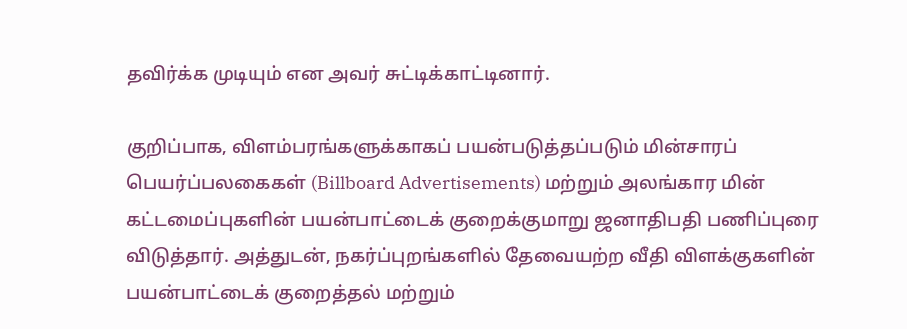தவிர்க்க முடியும் என அவர் சுட்டிக்காட்டினார்.

குறிப்பாக, விளம்பரங்களுக்காகப் பயன்படுத்தப்படும் மின்சாரப் பெயர்ப்பலகைகள் (Billboard Advertisements) மற்றும் அலங்கார மின் கட்டமைப்புகளின் பயன்பாட்டைக் குறைக்குமாறு ஜனாதிபதி பணிப்புரை விடுத்தார். அத்துடன், நகர்ப்புறங்களில் தேவையற்ற வீதி விளக்குகளின் பயன்பாட்டைக் குறைத்தல் மற்றும்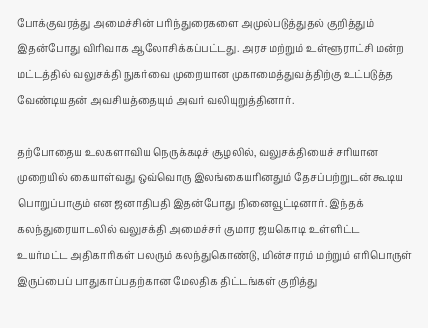போக்குவரத்து அமைச்சின் பரிந்துரைகளை அமுல்படுத்துதல் குறித்தும் இதன்போது விரிவாக ஆலோசிக்கப்பட்டது. அரச மற்றும் உள்ளூராட்சி மன்ற மட்டத்தில் வலுசக்தி நுகர்வை முறையான முகாமைத்துவத்திற்கு உட்படுத்த வேண்டியதன் அவசியத்தையும் அவர் வலியுறுத்தினார்.

தற்போதைய உலகளாவிய நெருக்கடிச் சூழலில், வலுசக்தியைச் சரியான முறையில் கையாள்வது ஒவ்வொரு இலங்கையரினதும் தேசப்பற்றுடன் கூடிய பொறுப்பாகும் என ஜனாதிபதி இதன்போது நினைவூட்டினார். இந்தக் கலந்துரையாடலில் வலுசக்தி அமைச்சர் குமார ஜயகொடி உள்ளிட்ட உயர்மட்ட அதிகாரிகள் பலரும் கலந்துகொண்டு, மின்சாரம் மற்றும் எரிபொருள் இருப்பைப் பாதுகாப்பதற்கான மேலதிக திட்டங்கள் குறித்து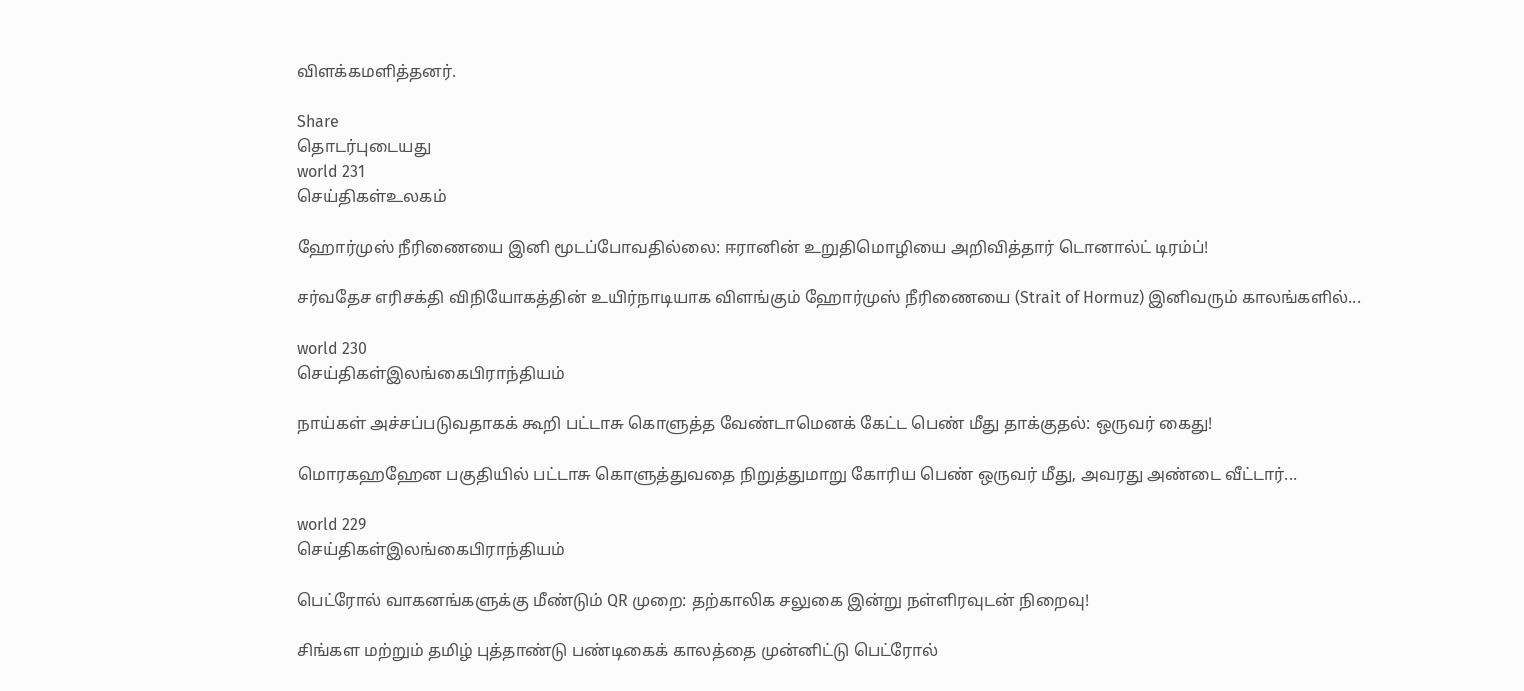விளக்கமளித்தனர்.

Share
தொடர்புடையது
world 231
செய்திகள்உலகம்

ஹோர்முஸ் நீரிணையை இனி மூடப்போவதில்லை: ஈரானின் உறுதிமொழியை அறிவித்தார் டொனால்ட் டிரம்ப்!

சர்வதேச எரிசக்தி விநியோகத்தின் உயிர்நாடியாக விளங்கும் ஹோர்முஸ் நீரிணையை (Strait of Hormuz) இனிவரும் காலங்களில்...

world 230
செய்திகள்இலங்கைபிராந்தியம்

நாய்கள் அச்சப்படுவதாகக் கூறி பட்டாசு கொளுத்த வேண்டாமெனக் கேட்ட பெண் மீது தாக்குதல்: ஒருவர் கைது!

மொரகஹஹேன பகுதியில் பட்டாசு கொளுத்துவதை நிறுத்துமாறு கோரிய பெண் ஒருவர் மீது, அவரது அண்டை வீட்டார்...

world 229
செய்திகள்இலங்கைபிராந்தியம்

பெட்ரோல் வாகனங்களுக்கு மீண்டும் QR முறை: தற்காலிக சலுகை இன்று நள்ளிரவுடன் நிறைவு!

சிங்கள மற்றும் தமிழ் புத்தாண்டு பண்டிகைக் காலத்தை முன்னிட்டு பெட்ரோல்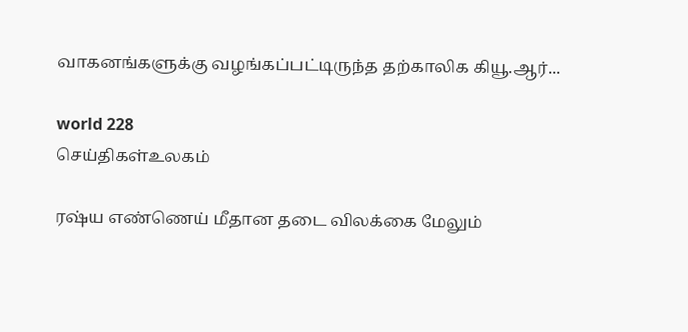வாகனங்களுக்கு வழங்கப்பட்டிருந்த தற்காலிக கியூ.ஆர்...

world 228
செய்திகள்உலகம்

ரஷ்ய எண்ணெய் மீதான தடை விலக்கை மேலும்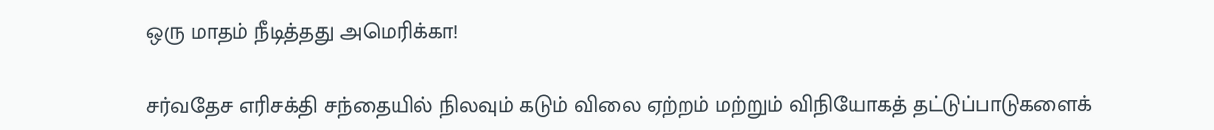ஒரு மாதம் நீடித்தது அமெரிக்கா!

சர்வதேச எரிசக்தி சந்தையில் நிலவும் கடும் விலை ஏற்றம் மற்றும் விநியோகத் தட்டுப்பாடுகளைக்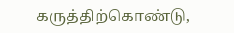கருத்திற்கொண்டு,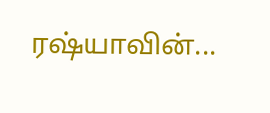ரஷ்யாவின்...